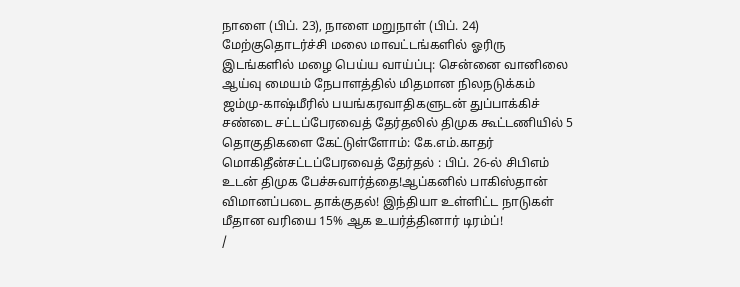நாளை (பிப். 23), நாளை மறுநாள் (பிப். 24) மேற்குதொடர்ச்சி மலை மாவட்டங்களில் ஓரிரு இடங்களில் மழை பெய்ய வாய்ப்பு: சென்னை வானிலை ஆய்வு மையம் நேபாளத்தில் மிதமான நிலநடுக்கம் ஜம்மு-காஷ்மீரில் பயங்கரவாதிகளுடன் துப்பாக்கிச் சண்டை சட்டப்பேரவைத் தேர்தலில் திமுக கூட்டணியில் 5 தொகுதிகளை கேட்டுள்ளோம்: கே.எம்.காதர் மொகிதீன்சட்டப்பேரவைத் தேர்தல் : பிப். 26-ல் சிபிஎம் உடன் திமுக பேச்சுவார்த்தை!ஆப்கனில் பாகிஸ்தான் விமானப்படை தாக்குதல்! இந்தியா உள்ளிட்ட நாடுகள் மீதான வரியை 15% ஆக உயர்த்தினார் டிரம்ப்!
/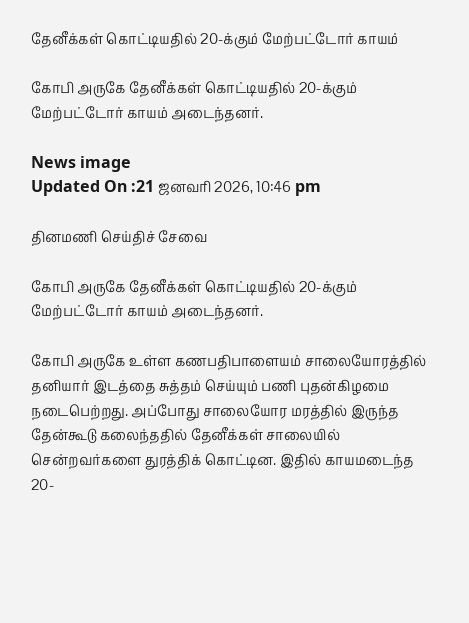தேனீக்கள் கொட்டியதில் 20-க்கும் மேற்பட்டோர் காயம்

கோபி அருகே தேனீக்கள் கொட்டியதில் 20-க்கும் மேற்பட்டோர் காயம் அடைந்தனர்.

News image
Updated On :21 ஜனவரி 2026, 10:46 pm

தினமணி செய்திச் சேவை

கோபி அருகே தேனீக்கள் கொட்டியதில் 20-க்கும் மேற்பட்டோர் காயம் அடைந்தனர்.

கோபி அருகே உள்ள கணபதிபாளையம் சாலையோரத்தில் தனியார் இடத்தை சுத்தம் செய்யும் பணி புதன்கிழமை நடைபெற்றது. அப்போது சாலையோர மரத்தில் இருந்த தேன்கூடு கலைந்ததில் தேனீக்கள் சாலையில் சென்றவர்களை துரத்திக் கொட்டின. இதில் காயமடைந்த 20-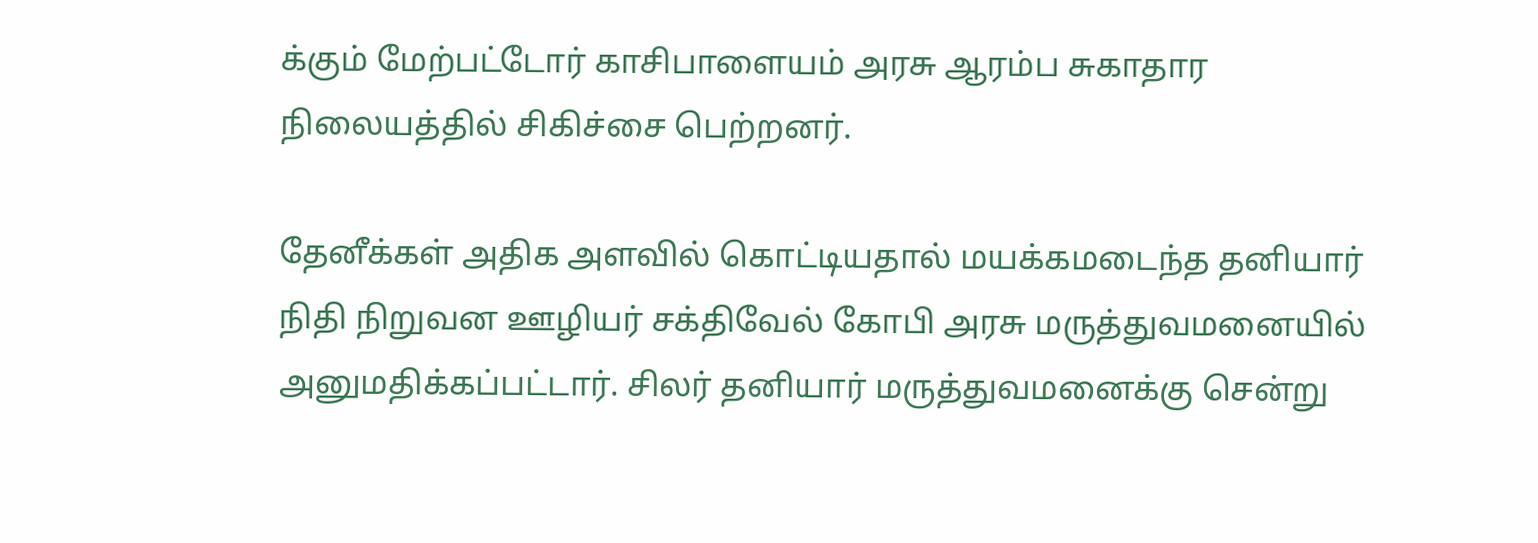க்கும் மேற்பட்டோர் காசிபாளையம் அரசு ஆரம்ப சுகாதார நிலையத்தில் சிகிச்சை பெற்றனர்.

தேனீக்கள் அதிக அளவில் கொட்டியதால் மயக்கமடைந்த தனியார் நிதி நிறுவன ஊழியர் சக்திவேல் கோபி அரசு மருத்துவமனையில் அனுமதிக்கப்பட்டார். சிலர் தனியார் மருத்துவமனைக்கு சென்று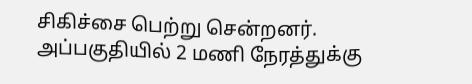சிகிச்சை பெற்று சென்றனர். அப்பகுதியில் 2 மணி நேரத்துக்கு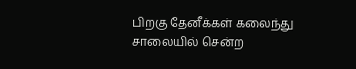பிறகு தேனீக்கள் கலைந்து சாலையில் சென்ற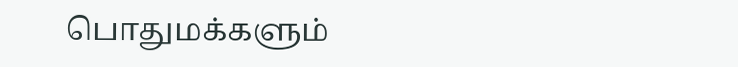பொதுமக்களும்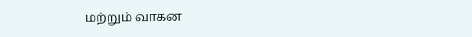மற்றும் வாகன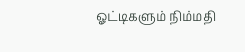ஓட்டிகளும் நிம்மதி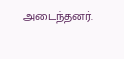அடைந்தனர்.